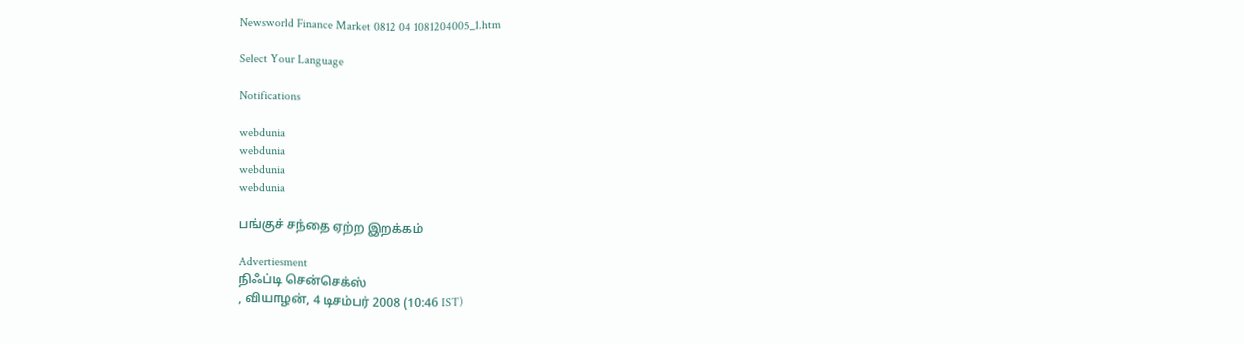Newsworld Finance Market 0812 04 1081204005_1.htm

Select Your Language

Notifications

webdunia
webdunia
webdunia
webdunia

பங்குச் சந்தை ஏற்ற இறக்கம்

Advertiesment
நிஃப்டி சென்செக்ஸ்
, வியாழன், 4 டிசம்பர் 2008 (10:46 IST)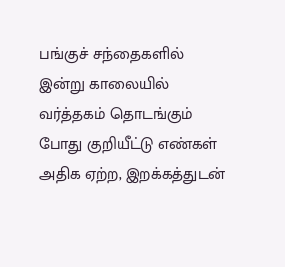பங்குச் சந்தைகளில் இன்று காலையில் வர்த்தகம் தொடங்கும் போது குறியீட்டு எண்கள் அதிக ஏற்ற, இறக்கத்துடன்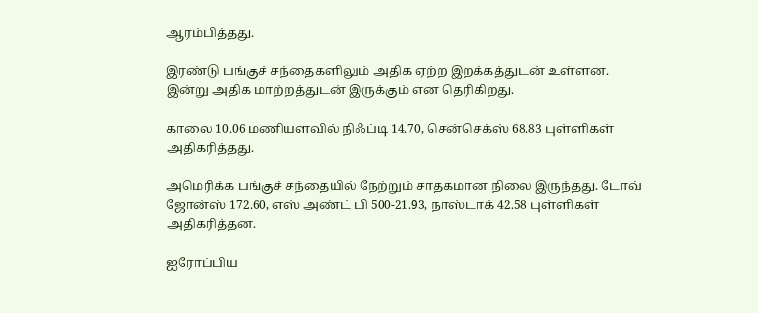ஆரம்பித்தது.

இரண்டு பங்குச் சந்தைகளிலும் அதிக ஏற்ற இறக்கத்துடன் உள்ளன. இன்று அதிக மாற்றத்துடன் இருக்கும் என தெரிகிறது.

காலை 10.06 மணியளவில் நிஃப்டி 14.70, சென்செக்ஸ் 68.83 புள்ளிகள் அதிகரித்தது.

அமெரிக்க பங்குச் சந்தையில் நேற்றும் சாதகமான நிலை இருந்தது. டோவ் ஜோன்ஸ் 172.60, எஸ் அண்ட் பி 500-21.93, நாஸ்டாக் 42.58 புள்ளிகள் அதிகரித்தன.

ஐரோப்பிய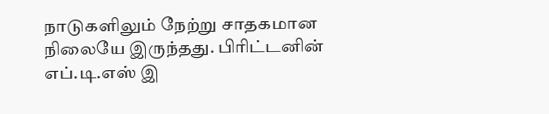நாடுகளிலும் நேற்று சாதகமான நிலையே இருந்தது. பிரிட்டனின் எப்.டி.எஸ் இ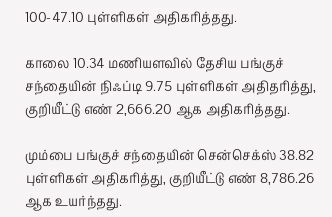100-47.10 புள்ளிகள் அதிகரித்தது.

காலை 10.34 மணியளவில் தேசிய பங்குச் சந்தையின் நிஃப்டி 9.75 புள்ளிகள் அதிதரித்து, குறியீட்டு எண் 2,666.20 ஆக அதிகரித்தது.

மும்பை பங்குச் சந்தையின் சென்செக்ஸ் 38.82 புள்ளிகள் அதிகரித்து, குறியீட்டு எண் 8,786.26 ஆக உயர்ந்தது.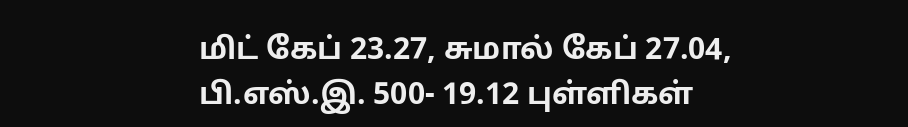மிட் கேப் 23.27, சுமால் கேப் 27.04, பி.எஸ்.இ. 500- 19.12 புள்ளிகள்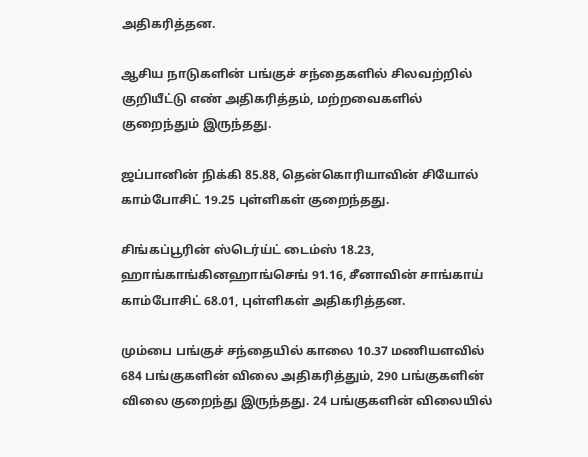அதிகரித்தன.

ஆசிய நாடுகளின் பங்குச் சந்தைகளில் சிலவற்றில் குறியீட்டு எண் அதிகரித்தம், மற்றவைகளில் குறைந்தும் இருந்தது.

ஜப்பானின் நிக்கி 85.88, தென்கொரியாவின் சியோல் காம்போசிட் 19.25 புள்ளிகள் குறைந்தது.

சிங்கப்பூரின் ஸ்டெர்ய்ட் டைம்ஸ் 18.23, ஹாங்காங்கினஹாங்செங் 91.16, சீனாவின் சாங்காய் காம்போசிட் 68.01, புள்ளிகள் அதிகரித்தன.

மும்பை பங்குச் சந்தையில் காலை 10.37 மணியளவில் 684 பங்குகளின் விலை அதிகரித்தும், 290 பங்குகளின் விலை குறைந்து இருந்தது. 24 பங்குகளின் விலையில்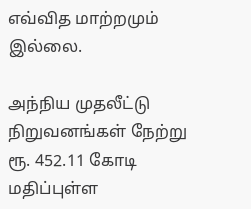எவ்வித மாற்றமும் இல்லை.

அந்நிய முதலீட்டு நிறுவனங்கள் நேற்று ரூ. 452.11 கோடி மதிப்புள்ள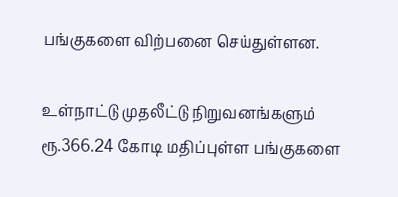பங்குகளை விற்பனை செய்துள்ளன.

உள்நாட்டு முதலீட்டு நிறுவனங்களும் ரூ.366.24 கோடி மதிப்புள்ள பங்குகளை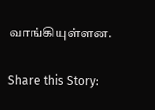வாங்கியுள்ளன.

Share this Story: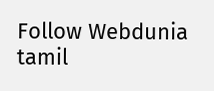Follow Webdunia tamil